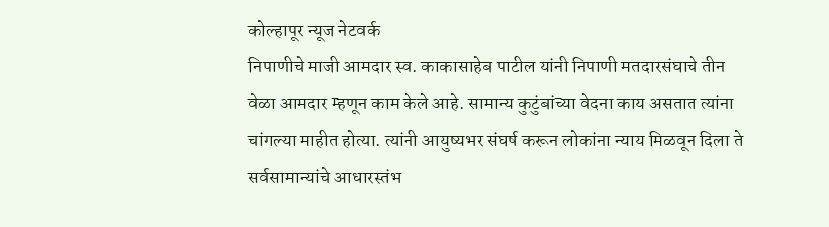कोल्हापूर न्यूज नेटवर्क
निपाणीचे माजी आमदार स्व. काकासाहेब पाटील यांनी निपाणी मतदारसंघाचे तीन वेळा आमदार म्हणून काम केले आहे. सामान्य कुटुंबांच्या वेदना काय असतात त्यांना चांगल्या माहीत होत्या. त्यांनी आयुष्यभर संघर्ष करून लोकांना न्याय मिळवून दिला ते सर्वसामान्यांचे आधारस्तंभ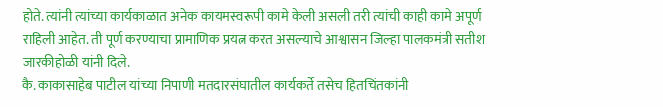होते. त्यांनी त्यांच्या कार्यकाळात अनेक कायमस्वरूपी कामे केली असली तरी त्यांची काही कामे अपूर्ण राहिली आहेत. ती पूर्ण करण्याचा प्रामाणिक प्रयत्न करत असल्याचे आश्वासन जिल्हा पालकमंत्री सतीश जारकीहोळी यांनी दिले.
कै. काकासाहेब पाटील यांच्या निपाणी मतदारसंघातील कार्यकर्ते तसेच हितचिंतकांनी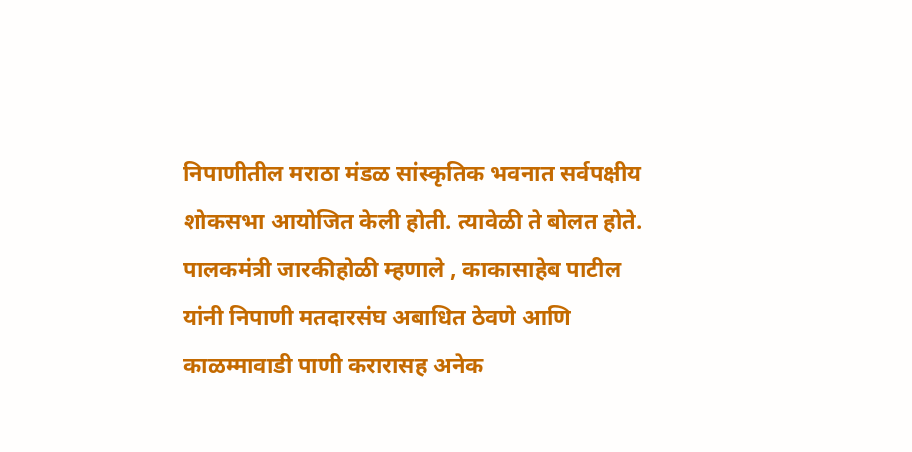निपाणीतील मराठा मंडळ सांस्कृतिक भवनात सर्वपक्षीय शोकसभा आयोजित केली होती. त्यावेळी ते बोलत होते.
पालकमंत्री जारकीहोळी म्हणाले , काकासाहेब पाटील यांनी निपाणी मतदारसंघ अबाधित ठेवणे आणि काळम्मावाडी पाणी करारासह अनेक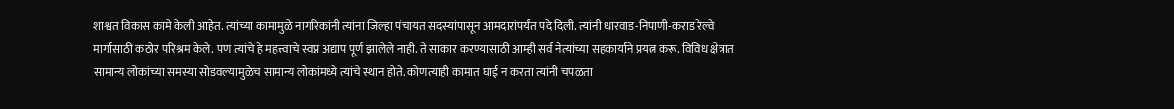शाश्वत विकास कामे केली आहेत. त्यांच्या कामामुळे नागरिकांनी त्यांना जिल्हा पंचायत सदस्यांपासून आमदारांपर्यंत पदे दिली. त्यांनी धारवाड-निपाणी-कराड रेल्वे मार्गासाठी कठोर परिश्रम केले. पण त्यांचे हे महत्त्वाचे स्वप्न अद्याप पूर्ण झालेले नाही. ते साकार करण्यासाठी आम्ही सर्व नेत्यांच्या सहकार्याने प्रयत्न करू. विविध क्षेत्रात सामान्य लोकांच्या समस्या सोडवल्यामुळेच सामान्य लोकांमध्ये त्यांचे स्थान होते. कोणत्याही कामात घाई न करता त्यांनी चपळता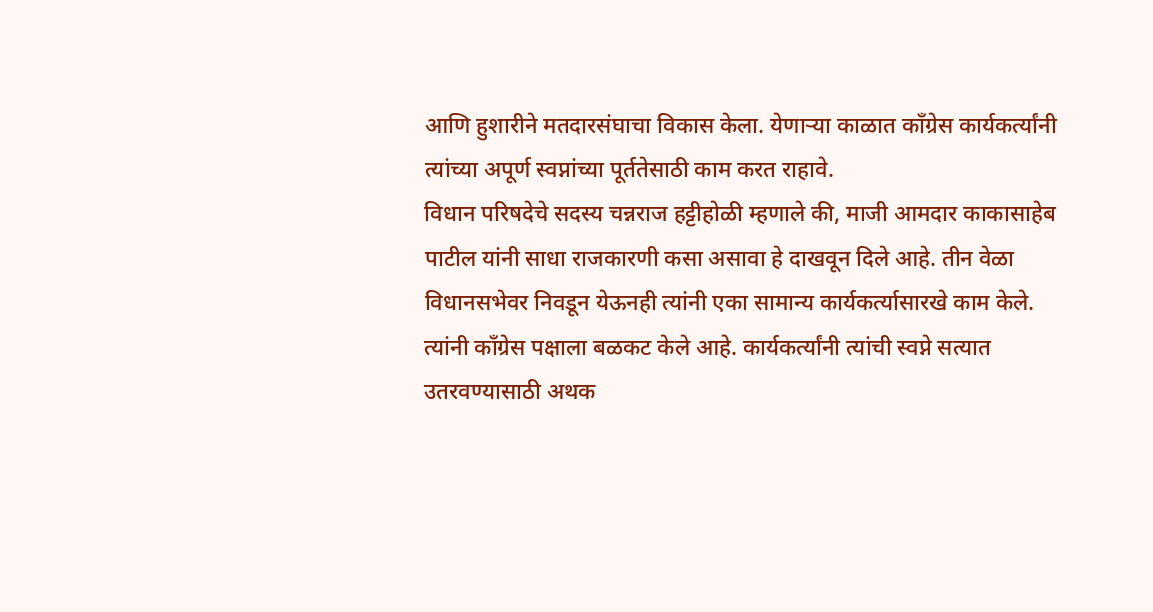आणि हुशारीने मतदारसंघाचा विकास केला. येणाऱ्या काळात काँग्रेस कार्यकर्त्यांनी त्यांच्या अपूर्ण स्वप्नांच्या पूर्ततेसाठी काम करत राहावे.
विधान परिषदेचे सदस्य चन्नराज हट्टीहोळी म्हणाले की, माजी आमदार काकासाहेब पाटील यांनी साधा राजकारणी कसा असावा हे दाखवून दिले आहे. तीन वेळा विधानसभेवर निवडून येऊनही त्यांनी एका सामान्य कार्यकर्त्यासारखे काम केले. त्यांनी काँग्रेस पक्षाला बळकट केले आहे. कार्यकर्त्यांनी त्यांची स्वप्ने सत्यात उतरवण्यासाठी अथक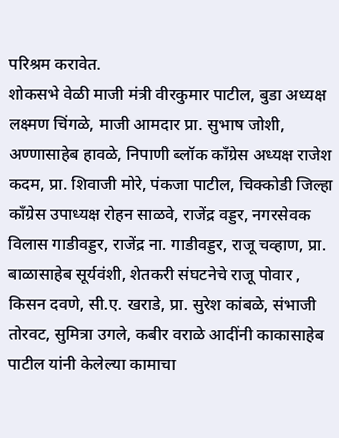परिश्रम करावेत.
शोकसभे वेळी माजी मंत्री वीरकुमार पाटील, बुडा अध्यक्ष लक्ष्मण चिंगळे, माजी आमदार प्रा. सुभाष जोशी, अण्णासाहेब हावळे, निपाणी ब्लॉक काँग्रेस अध्यक्ष राजेश कदम, प्रा. शिवाजी मोरे, पंकजा पाटील, चिक्कोडी जिल्हा काँग्रेस उपाध्यक्ष रोहन साळवे, राजेंद्र वड्डर, नगरसेवक विलास गाडीवड्डर, राजेंद्र ना. गाडीवड्डर, राजू चव्हाण, प्रा. बाळासाहेब सूर्यवंशी, शेतकरी संघटनेचे राजू पोवार , किसन दवणे, सी.ए. खराडे, प्रा. सुरेश कांबळे, संभाजी तोरवट, सुमित्रा उगले, कबीर वराळे आदींनी काकासाहेब पाटील यांनी केलेल्या कामाचा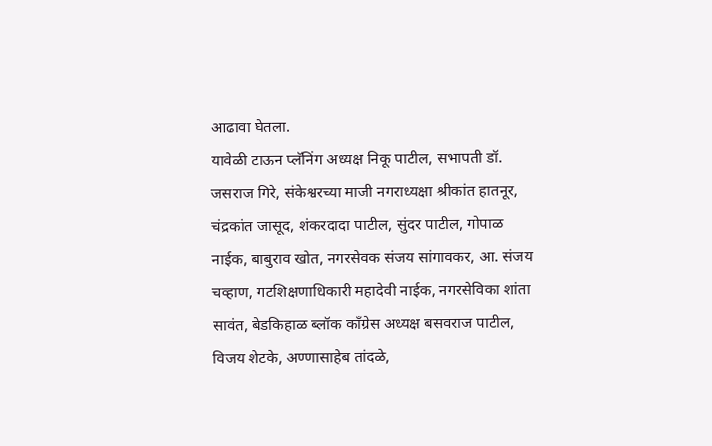आढावा घेतला.
यावेळी टाऊन प्लॅनिंग अध्यक्ष निकू पाटील, सभापती डॉ. जसराज गिरे, संकेश्वरच्या माजी नगराध्यक्षा श्रीकांत हातनूर, चंद्रकांत जासूद, शंकरदादा पाटील, सुंदर पाटील, गोपाळ नाईक, बाबुराव खोत, नगरसेवक संजय सांगावकर, आ. संजय चव्हाण, गटशिक्षणाधिकारी महादेवी नाईक, नगरसेविका शांता सावंत, बेडकिहाळ ब्लॉक काँग्रेस अध्यक्ष बसवराज पाटील, विजय शेटके, अण्णासाहेब तांदळे,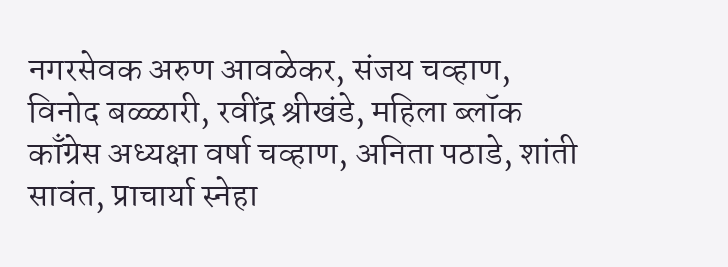नगरसेवक अरुण आवळेकर, संजय चव्हाण, विनोद बळ्ळारी, रवींद्र श्रीखंडे, महिला ब्लॉक काँग्रेस अध्यक्षा वर्षा चव्हाण, अनिता पठाडे, शांती सावंत, प्राचार्या स्नेहा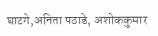घाटगे,अनिता पठाडे, अशोककुमार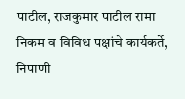पाटील, राजकुमार पाटील रामा निकम व विविध पक्षांचे कार्यकर्ते, निपाणी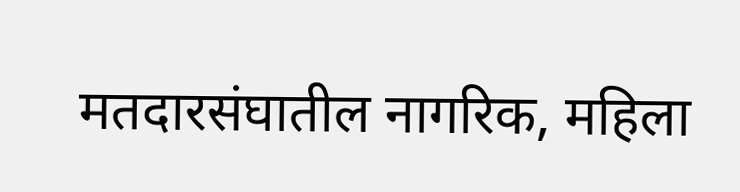मतदारसंघातील नागरिक, महिला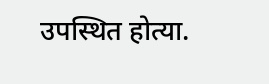उपस्थित होत्या.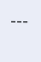---